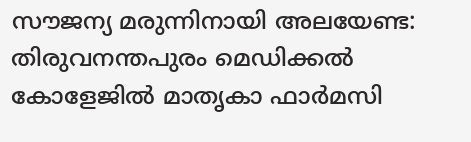സൗജന്യ മരുന്നിനായി അലയേണ്ട: തിരുവനന്തപുരം മെഡിക്കൽ കോളേജിൽ മാതൃകാ ഫാർമസി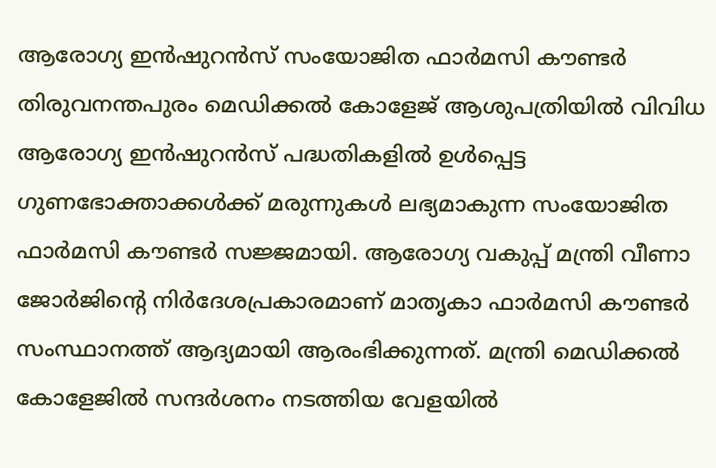ആരോഗ്യ ഇൻഷുറൻസ് സംയോജിത ഫാർമസി കൗണ്ടർ
തിരുവനന്തപുരം മെഡിക്കൽ കോളേജ് ആശുപത്രിയിൽ വിവിധ ആരോഗ്യ ഇൻഷുറൻസ് പദ്ധതികളിൽ ഉൾപ്പെട്ട ഗുണഭോക്താക്കൾക്ക് മരുന്നുകൾ ലഭ്യമാകുന്ന സംയോജിത ഫാർമസി കൗണ്ടർ സജ്ജമായി. ആരോഗ്യ വകുപ്പ് മന്ത്രി വീണാ ജോർജിന്റെ നിർദേശപ്രകാരമാണ് മാതൃകാ ഫാർമസി കൗണ്ടർ സംസ്ഥാനത്ത് ആദ്യമായി ആരംഭിക്കുന്നത്. മന്ത്രി മെഡിക്കൽ കോളേജിൽ സന്ദർശനം നടത്തിയ വേളയിൽ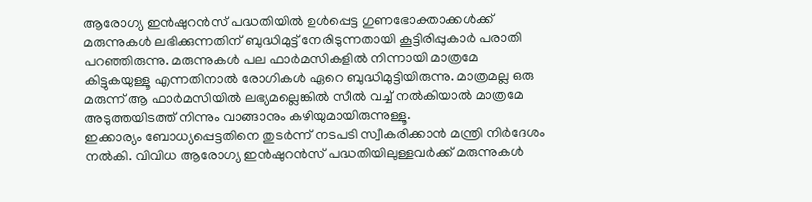ആരോഗ്യ ഇൻഷുറൻസ് പദ്ധതിയിൽ ഉൾപ്പെട്ട ഗുണഭോക്താക്കൾക്ക് മരുന്നുകൾ ലഭിക്കുന്നതിന് ബുദ്ധിമുട്ട് നേരിടുന്നതായി കൂട്ടിരിപ്പുകാർ പരാതി പറഞ്ഞിരുന്നു. മരുന്നുകൾ പല ഫാർമസികളിൽ നിന്നായി മാത്രമേ കിട്ടുകയുള്ളൂ എന്നതിനാൽ രോഗികൾ ഏറെ ബുദ്ധിമുട്ടിയിരുന്നു. മാത്രമല്ല ഒരു മരുന്ന് ആ ഫാർമസിയിൽ ലഭ്യമല്ലെങ്കിൽ സീൽ വച്ച് നൽകിയാൽ മാത്രമേ അടുത്തയിടത്ത് നിന്നും വാങ്ങാനും കഴിയുമായിരുന്നുള്ളൂ.
ഇക്കാര്യം ബോധ്യപ്പെട്ടതിനെ തുടർന്ന് നടപടി സ്വീകരിക്കാൻ മന്ത്രി നിർദേശം നൽകി. വിവിധ ആരോഗ്യ ഇൻഷുറൻസ് പദ്ധതിയിലുള്ളവർക്ക് മരുന്നുകൾ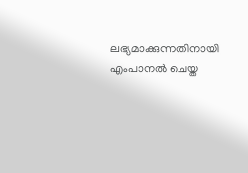ലഭ്യമാക്കുന്നതിനായി എംപാനൽ ചെയ്ത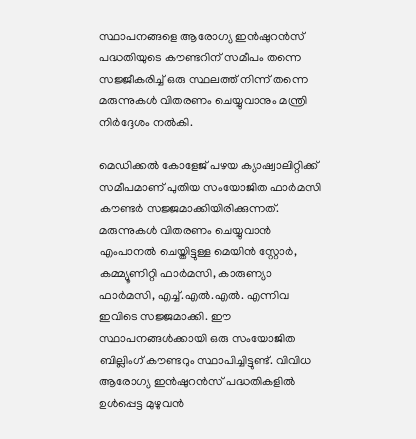സ്ഥാപനങ്ങളെ ആരോഗ്യ ഇൻഷുറൻസ് പദ്ധതിയുടെ കൗണ്ടറിന് സമീപം തന്നെ സജ്ജീകരിച്ച് ഒരു സ്ഥലത്ത് നിന്ന് തന്നെ മരുന്നുകൾ വിതരണം ചെയ്യുവാനും മന്ത്രി നിർദ്ദേശം നൽകി.

മെഡിക്കൽ കോളേജ് പഴയ ക്യാഷ്വാലിറ്റിക്ക് സമീപമാണ് പുതിയ സംയോജിത ഫാർമസി കൗണ്ടർ സജ്ജമാക്കിയിരിക്കുന്നത്. മരുന്നുകൾ വിതരണം ചെയ്യുവാൻ എംപാനൽ ചെയ്തിട്ടുള്ള മെയിൻ സ്റ്റോർ, കമ്മ്യൂണിറ്റി ഫാർമസി, കാരുണ്യാ ഫാർമസി, എച്ച്.എൽ.എൽ. എന്നിവ ഇവിടെ സജ്ജമാക്കി. ഈ സ്ഥാപനങ്ങൾക്കായി ഒരു സംയോജിത ബില്ലിംഗ് കൗണ്ടറും സ്ഥാപിച്ചിട്ടുണ്ട്. വിവിധ ആരോഗ്യ ഇൻഷുറൻസ് പദ്ധതികളിൽ ഉൾപ്പെട്ട മുഴുവൻ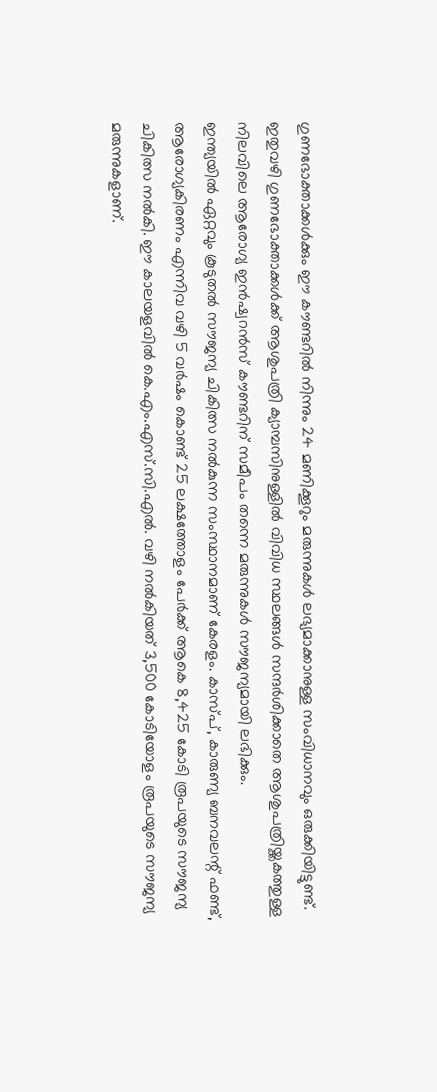ഗുണഭോക്താക്കൾക്കും ഈ കൗണ്ടറിൽ നിന്നും 24 മണിക്കൂറും മരുന്നുകൾ ലഭ്യമാക്കാനുള്ള സംവിധാനവും ഒരുക്കിയിട്ടുണ്ട്.
ഇതുവഴി ഗുണഭോക്താക്കൾക്ക് ആശുപത്രി ക്യാമ്പസിനുള്ളിൽ വിവിധ സ്ഥലങ്ങൾ സന്ദർശിക്കാതെ ആശുപത്രിയ്ക്കകത്തുള്ള നിലവിലെ ആരോഗ്യ ഇൻഷ്വറൻസ് കൗണ്ടറിന് സമീപം തന്നെ മരുന്നുകൾ സൗജന്യമായി ലഭിക്കും.
ഇന്ത്യയിൽ ഏറ്റവും കൂടുതൽ സൗജന്യ ചികിത്സ നൽകുന്ന സംസ്ഥാനമാണ് കേരളം. കാസ്പ്, കാരുണ്യ ബനവലന്റ് ഫണ്ട്, ആരോഗ്യകിരണം എന്നിവ വഴി 5 വർഷം കൊണ്ട് 25 ലക്ഷത്തോളം പേർക്ക് ആകെ 8,425 കോടി രൂപയുടെ സൗജന്യ ചികിത്സ നൽകി. ഈ കാലയളവിൽ കെ.എം.എസ്.സി.എൽ. വഴി നൽകിയത് 3,500 കോടിയോളം രൂപയുടെ സൗജന്യ മരുന്നുകളാണ്.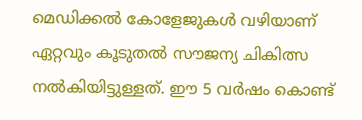മെഡിക്കൽ കോളേജുകൾ വഴിയാണ് ഏറ്റവും കൂടുതൽ സൗജന്യ ചികിത്സ നൽകിയിട്ടുള്ളത്. ഈ 5 വർഷം കൊണ്ട്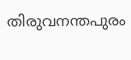തിരുവനന്തപുരം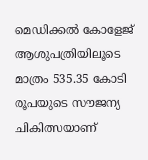മെഡിക്കൽ കോളേജ് ആശുപത്രിയിലൂടെ മാത്രം 535.35 കോടി രൂപയുടെ സൗജന്യ ചികിത്സയാണ്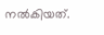നൽകിയത്.